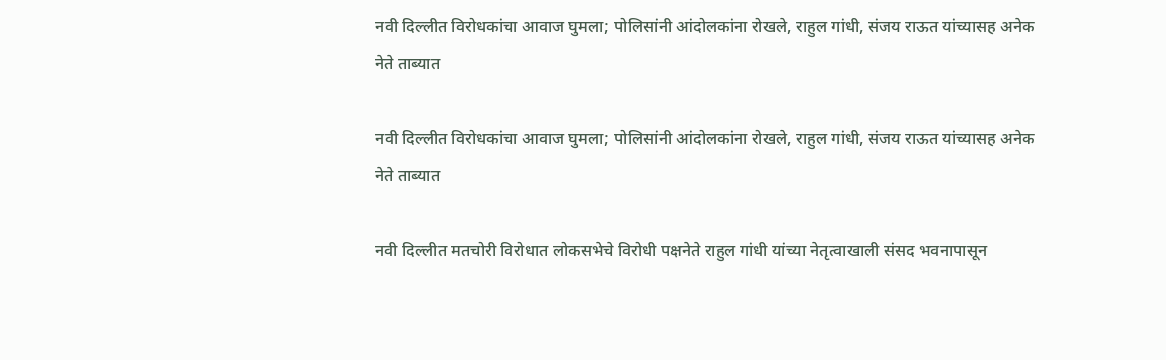नवी दिल्लीत विरोधकांचा आवाज घुमला; पोलिसांनी आंदोलकांना रोखले, राहुल गांधी, संजय राऊत यांच्यासह अनेक नेते ताब्यात

नवी दिल्लीत विरोधकांचा आवाज घुमला; पोलिसांनी आंदोलकांना रोखले, राहुल गांधी, संजय राऊत यांच्यासह अनेक नेते ताब्यात

नवी दिल्लीत मतचोरी विरोधात लोकसभेचे विरोधी पक्षनेते राहुल गांधी यांच्या नेतृत्वाखाली संसद भवनापासून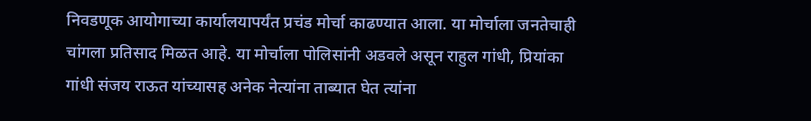निवडणूक आयोगाच्या कार्यालयापर्यंत प्रचंड मोर्चा काढण्यात आला. या मोर्चाला जनतेचाही चांगला प्रतिसाद मिळत आहे. या मोर्चाला पोलिसांनी अडवले असून राहुल गांधी, प्रियांका गांधी संजय राऊत यांच्यासह अनेक नेत्यांना ताब्यात घेत त्यांना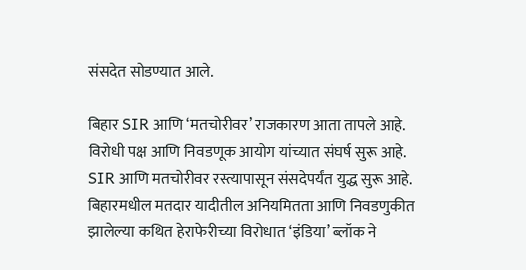संसदेत सोडण्यात आले.

बिहार SIR आणि ‘मतचोरीवर’ राजकारण आता तापले आहे. विरोधी पक्ष आणि निवडणूक आयोग यांच्यात संघर्ष सुरू आहे. SIR आणि मतचोरीवर रस्त्यापासून संसदेपर्यंत युद्ध सुरू आहे. बिहारमधील मतदार यादीतील अनियमितता आणि निवडणुकीत झालेल्या कथित हेराफेरीच्या विरोधात ‘इंडिया’ ब्लॉक ने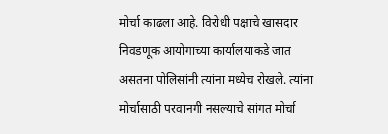मोर्चा काढला आहे. विरोधी पक्षाचे खासदार निवडणूक आयोगाच्या कार्यालयाकडे जात असतना पोलिसांनी त्यांना मध्येच रोखले. त्यांना मोर्चासाठी परवानगी नसल्याचे सांगत मोर्चा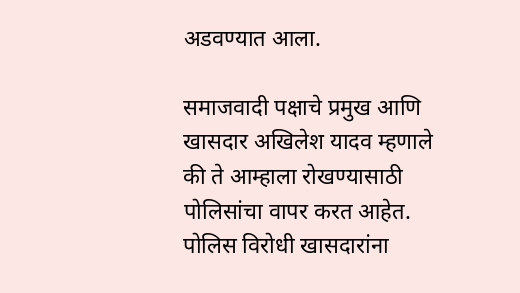अडवण्यात आला.

समाजवादी पक्षाचे प्रमुख आणि खासदार अखिलेश यादव म्हणाले की ते आम्हाला रोखण्यासाठी पोलिसांचा वापर करत आहेत. पोलिस विरोधी खासदारांना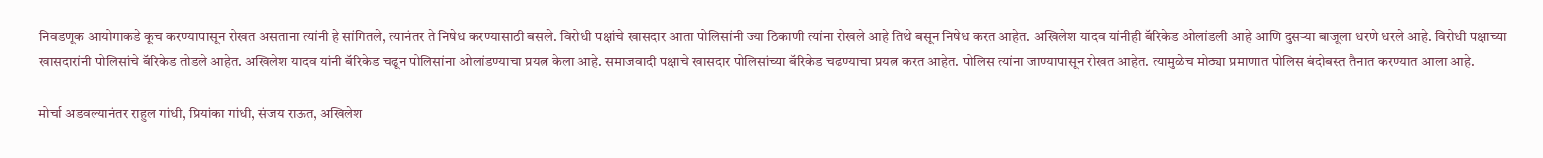निवडणूक आयोगाकडे कूच करण्यापासून रोखत असताना त्यांनी हे सांगितले, त्यानंतर ते निषेध करण्यासाठी बसले. विरोधी पक्षांचे खासदार आता पोलिसांनी ज्या ठिकाणी त्यांना रोखले आहे तिथे बसून निषेध करत आहेत. अखिलेश यादव यांनीही बॅरिकेड ओलांडली आहे आणि दुसऱ्या बाजूला धरणे धरले आहे. विरोधी पक्षाच्या खासदारांनी पोलिसांचे बॅरिकेड तोडले आहेत. अखिलेश यादव यांनी बॅरिकेड चढून पोलिसांना ओलांडण्याचा प्रयत्न केला आहे. समाजवादी पक्षाचे खासदार पोलिसांच्या बॅरिकेड चढण्याचा प्रयत्न करत आहेत. पोलिस त्यांना जाण्यापासून रोखत आहेत. त्यामुळेच मोठ्या प्रमाणात पोलिस बंदोबस्त तैनात करण्यात आला आहे.

मोर्चा अडवल्यानंतर राहुल गांधी, प्रियांका गांधी, संजय राऊत, अखिलेश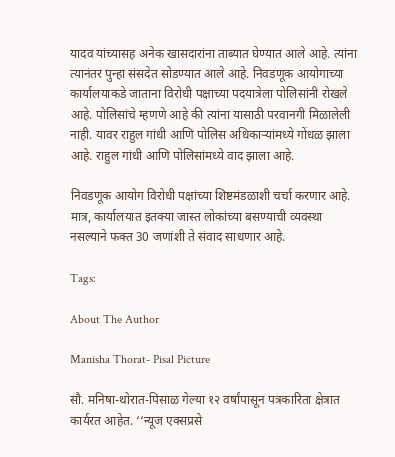यादव यांच्यासह अनेक खासदारांना ताब्यात घेण्यात आले आहे. त्यांना त्यानंतर पुन्हा संसदेत सोडण्यात आले आहे. निवडणूक आयोगाच्या कार्यालयाकडे जाताना विरोधी पक्षाच्या पदयात्रेला पोलिसांनी रोखले आहे. पोलिसांचे म्हणणे आहे की त्यांना यासाठी परवानगी मिळालेली नाही. यावर राहुल गांधी आणि पोलिस अधिकाऱ्यांमध्ये गोंधळ झाला आहे. राहुल गांधी आणि पोलिसांमध्ये वाद झाला आहे.

निवडणूक आयोग विरोधी पक्षांच्या शिष्टमंडळाशी चर्चा करणार आहे. मात्र, कार्यालयात इतक्या जास्त लोकांच्या बसण्याची व्यवस्था नसल्याने फक्त 30 जणांशी ते संवाद साधणार आहे.

Tags:

About The Author

Manisha Thorat- Pisal Picture

सौ. मनिषा-थोरात-पिसाळ गेल्या १२ वर्षांपासून पत्रकारिता क्षेत्रात कार्यरत आहेत. ‘‘न्यूज एक्सप्रसे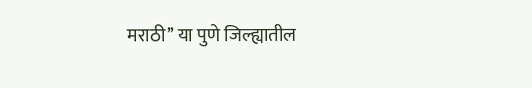मराठी’’ या पुणे जिल्ह्यातील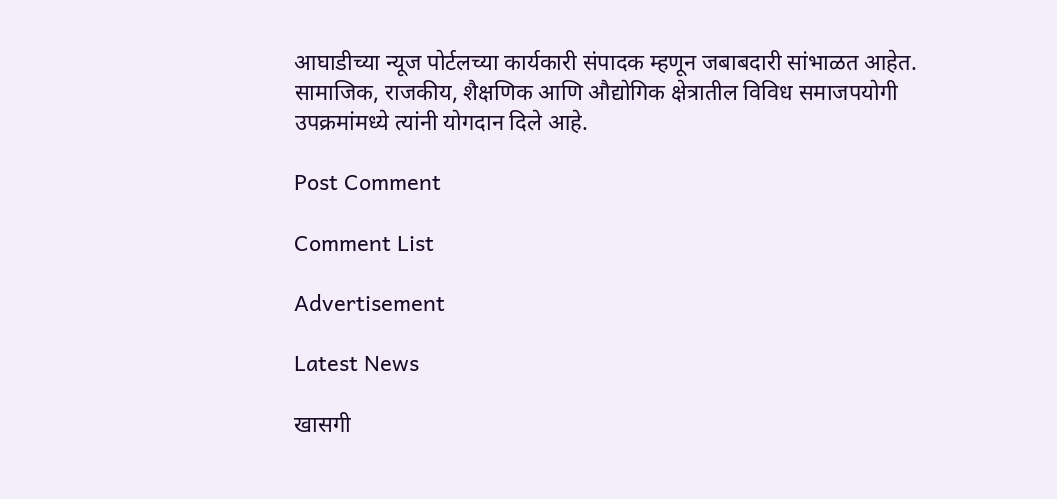आघाडीच्या न्यूज पोर्टलच्या कार्यकारी संपादक म्हणून जबाबदारी सांभाळत आहेत. सामाजिक, राजकीय, शैक्षणिक आणि औद्योगिक क्षेत्रातील विविध समाजपयोगी उपक्रमांमध्ये त्यांनी योगदान दिले आहे.

Post Comment

Comment List

Advertisement

Latest News

खासगी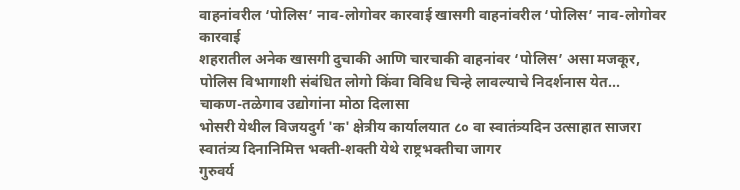वाहनांवरील ‘पोलिस’ नाव-लोगोवर कारवाई खासगी वाहनांवरील ‘पोलिस’ नाव-लोगोवर कारवाई
शहरातील अनेक खासगी दुचाकी आणि चारचाकी वाहनांवर ‘पोलिस’ असा मजकूर, पोलिस विभागाशी संबंधित लोगो किंवा विविध चिन्हे लावल्याचे निदर्शनास येत...
चाकण-तळेगाव उद्योगांना मोठा दिलासा
भोसरी येथील विजयदुर्ग 'क' क्षेत्रीय कार्यालयात ८० वा स्वातंत्र्यदिन उत्साहात साजरा
स्वातंत्र्य दिनानिमित्त भक्ती-शक्ती येथे राष्ट्रभक्तीचा जागर
गुरुवर्य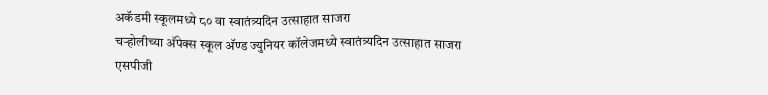अकॅडमी स्कूलमध्ये ८० वा स्वातंत्र्यदिन उत्साहात साजरा
चऱ्होलीच्या अ‍ॅपेक्स स्कूल अ‍ॅण्ड ज्युनियर कॉलेजमध्ये स्वातंत्र्यदिन उत्साहात साजरा
एसपीजी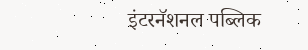इंटरनॅशनल पब्लिक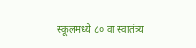स्कूलमध्ये ८० वा स्वातंत्र्य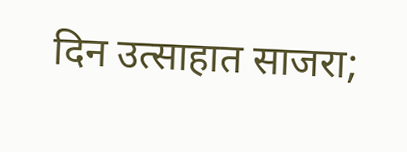दिन उत्साहात साजरा;